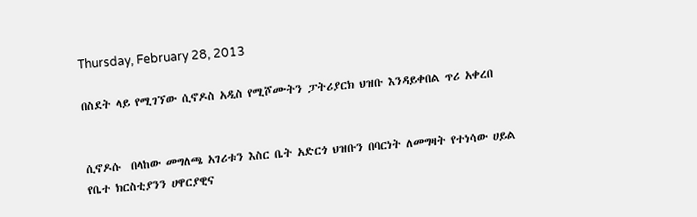Thursday, February 28, 2013

በስደት ላይ የሚገኘው ሲኖዶስ አዲስ የሚሾሙትን ፓትሪያርክ ህዝቡ እንዳይቀበል ጥሪ አቀረበ


ሲኖዶሱ  በላከው መግለጫ አገሪቱን እስር ቤት አድርጎ ህዝቡን በባርነት ለመግዛት የተነሳው ሀይል የቤተ ክርስቲያንን ሀዋርያዊና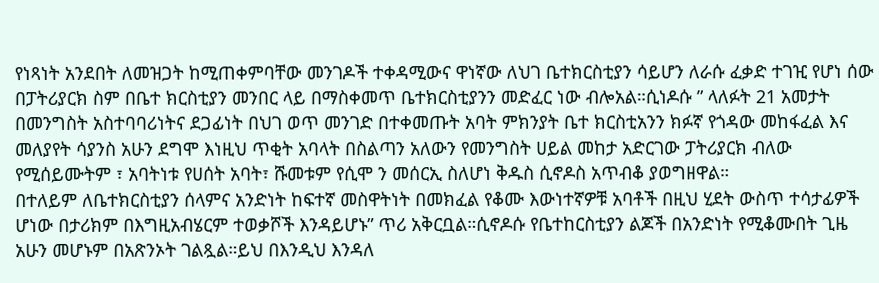የነጻነት አንደበት ለመዝጋት ከሚጠቀምባቸው መንገዶች ተቀዳሚውና ዋነኛው ለህገ ቤተክርስቲያን ሳይሆን ለራሱ ፈቃድ ተገዢ የሆነ ሰው በፓትሪያርክ ስም በቤተ ክርስቲያን መንበር ላይ በማስቀመጥ ቤተክርስቲያንን መድፈር ነው ብሎአል።ሲነዶሱ ” ላለፉት 21 አመታት በመንግስት አስተባባሪነትና ደጋፊነት በህገ ወጥ መንገድ በተቀመጡት አባት ምክንያት ቤተ ክርስቲአንን ክፉኛ የጎዳው መከፋፈል እና መለያየት ሳያንስ አሁን ደግሞ እነዚህ ጥቂት አባላት በስልጣን አለውን የመንግስት ሀይል መከታ አድርገው ፓትሪያርክ ብለው የሚሰይሙትም ፣ አባትነቱ የሀሰት አባት፣ ሹመቱም የሲሞ ን መሰርኢ ስለሆነ ቅዱስ ሲኖዶስ አጥብቆ ያወግዘዋል።
በተለይም ለቤተክርስቲያን ሰላምና አንድነት ከፍተኛ መስዋትነት በመክፈል የቆሙ እውነተኛዎቹ አባቶች በዚህ ሂደት ውስጥ ተሳታፊዎች ሆነው በታሪክም በእግዚአብሄርም ተወቃሾች እንዳይሆኑ” ጥሪ አቅርቧል።ሲኖዶሱ የቤተከርስቲያን ልጆች በአንድነት የሚቆሙበት ጊዜ አሁን መሆኑም በአጽንኦት ገልጿል።ይህ በእንዲህ እንዳለ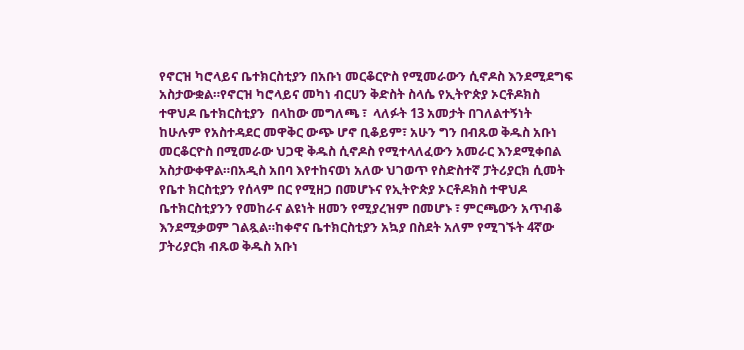የኖርዝ ካሮላይና ቤተክርስቲያን በአቡነ መርቆርዮስ የሚመራውን ሲኖዶስ እንደሚደግፍ አስታውቋል።የኖርዝ ካሮላይና መካነ ብርሀን ቅድስት ስላሴ የኢትዮጵያ ኦርቶዶክስ ተዋህዶ ቤተክርስቲያን  በላከው መግለጫ ፣  ላለፉት 13 አመታት በገለልተኝነት ከሁሉም የአስተዳደር መዋቅር ውጭ ሆኖ ቢቆይም፣ አሁን ግን በብጹወ ቅዱስ አቡነ መርቆርዮስ በሚመራው ህጋዊ ቅዱስ ሲኖዶስ የሚተላለፈውን አመራር እንደሚቀበል አስታውቀዋል።በአዲስ አበባ እየተከናወነ አለው ህገወጥ የስድስተኛ ፓትሪያርክ ሲመት የቤተ ክርስቲያን የሰላም በር የሚዘጋ በመሆኑና የኢትዮጵያ ኦርቶዶክስ ተዋህዶ ቤተክርስቲያንን የመከራና ልዩነት ዘመን የሚያረዝም በመሆኑ ፣ ምርጫውን አጥብቆ እንደሚቃወም ገልጿል።ከቀኖና ቤተክርስቲያን አኳያ በስደት አለም የሚገኙት 4ኛው ፓትሪያርክ ብጹወ ቅዱስ አቡነ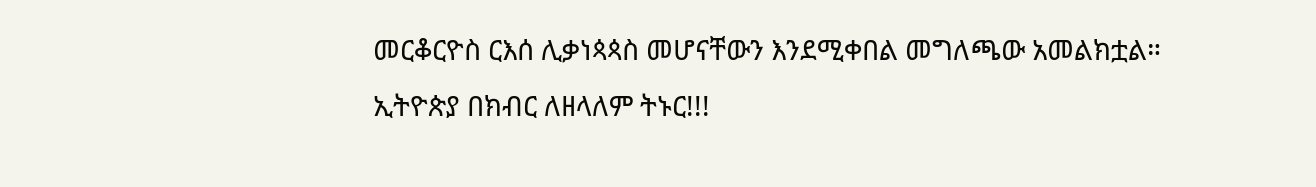መርቆርዮስ ርእሰ ሊቃነጳጳስ መሆናቸውን እንደሚቀበል መግለጫው አመልክቷል።
ኢትዮጵያ በክብር ለዘላለም ትኑር!!!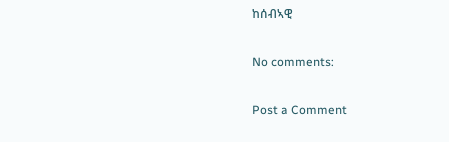ከሰብኣዊ

No comments:

Post a Comment